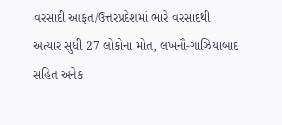વરસાદી આફત/ઉત્તરપ્રદેશમાં ભારે વરસાદથી અત્યાર સુધી 27 લોકોના મોત, લખનૌ-ગાઝિયાબાદ સહિત અનેક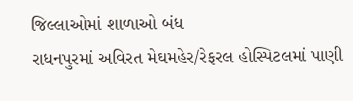જિલ્લાઓમાં શાળાઓ બંધ
રાધનપુરમાં અવિરત મેઘમહેર/રેફરલ હોસ્પિટલમાં પાણી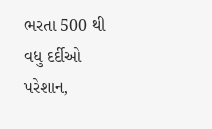ભરતા 500 થી વધુ દર્દીઓ પરેશાન,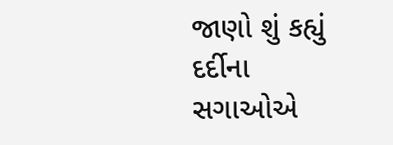જાણો શું કહ્યું દર્દીના સગાઓએ